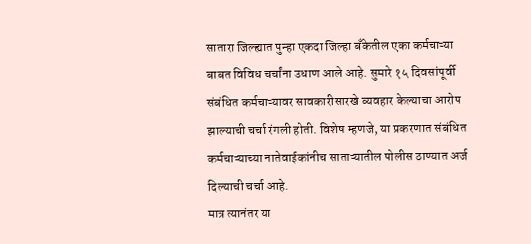सातारा जिल्ह्यात पुन्हा एकदा जिल्हा बँकेतील एका कर्मचाऱ्या बाबत विविध चर्चांना उधाण आले आहे. सुमारे १५ दिवसांपूर्वी संबंधित कर्मचाऱ्यावर सावकारीसारखे व्यवहार केल्याचा आरोप झाल्याची चर्चा रंगली होती. विशेष म्हणजे, या प्रकरणात संबंधित कर्मचाऱ्याच्या नातेवाईकांनीच साताऱ्यातील पोलीस ठाण्यात अर्ज दिल्याची चर्चा आहे.
मात्र त्यानंतर या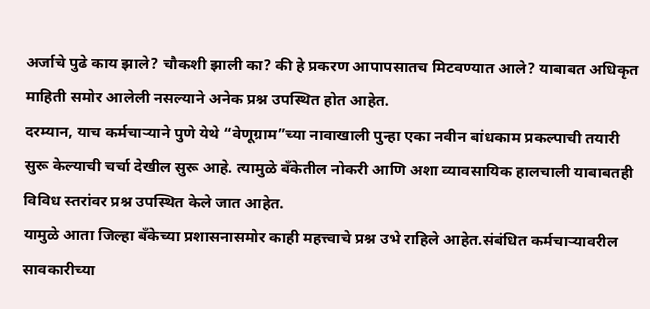अर्जाचे पुढे काय झाले? चौकशी झाली का? की हे प्रकरण आपापसातच मिटवण्यात आले? याबाबत अधिकृत माहिती समोर आलेली नसल्याने अनेक प्रश्न उपस्थित होत आहेत.
दरम्यान, याच कर्मचाऱ्याने पुणे येथे “वेणूग्राम”च्या नावाखाली पुन्हा एका नवीन बांधकाम प्रकल्पाची तयारी सुरू केल्याची चर्चा देखील सुरू आहे. त्यामुळे बँकेतील नोकरी आणि अशा व्यावसायिक हालचाली याबाबतही विविध स्तरांवर प्रश्न उपस्थित केले जात आहेत.
यामुळे आता जिल्हा बँकेच्या प्रशासनासमोर काही महत्त्वाचे प्रश्न उभे राहिले आहेत.संबंधित कर्मचाऱ्यावरील सावकारीच्या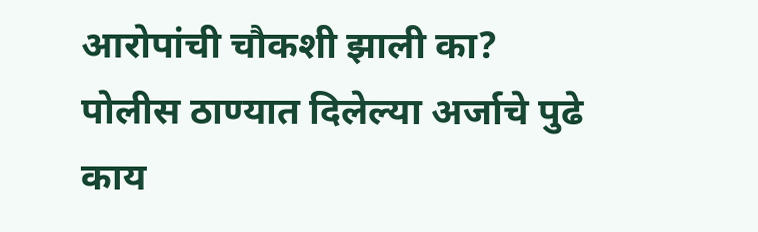आरोपांची चौकशी झाली का?
पोलीस ठाण्यात दिलेल्या अर्जाचे पुढे काय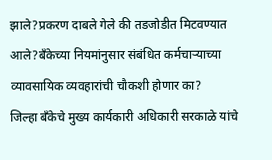झाले?प्रकरण दाबले गेले की तडजोडीत मिटवण्यात आले?बँकेच्या नियमांनुसार संबंधित कर्मचाऱ्याच्या व्यावसायिक व्यवहारांची चौकशी होणार का?
जिल्हा बँकेचे मुख्य कार्यकारी अधिकारी सरकाळे यांचे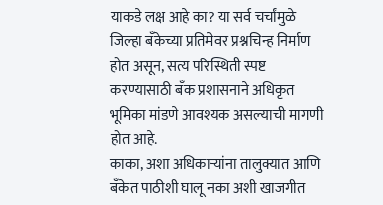याकडे लक्ष आहे का? या सर्व चर्चांमुळे जिल्हा बँकेच्या प्रतिमेवर प्रश्नचिन्ह निर्माण होत असून, सत्य परिस्थिती स्पष्ट करण्यासाठी बँक प्रशासनाने अधिकृत भूमिका मांडणे आवश्यक असल्याची मागणी होत आहे.
काका, अशा अधिकाऱ्यांना तालुक्यात आणि बँकेत पाठीशी घालू नका अशी खाजगीत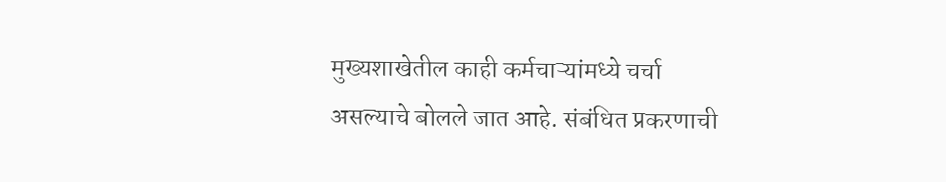मुख्यशाखेतील काही कर्मचाऱ्यांमध्ये चर्चा असल्याचे बोलले जात आहे. संबंधित प्रकरणाची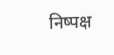निष्पक्ष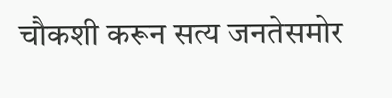चौकशी करून सत्य जनतेसमोर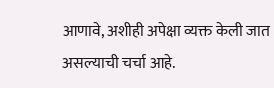आणावे, अशीही अपेक्षा व्यक्त केली जात असल्याची चर्चा आहे.